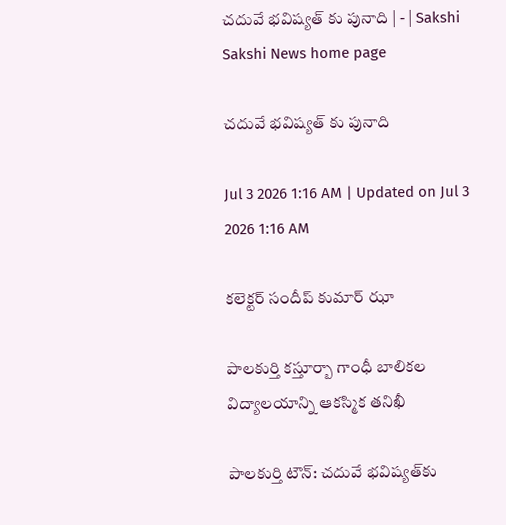చదువే భవిష్యత్‌ కు పునాది | - | Sakshi
Sakshi News home page

చదువే భవిష్యత్‌ కు పునాది

Jul 3 2026 1:16 AM | Updated on Jul 3 2026 1:16 AM

కలెక్టర్‌ సందీప్‌ కుమార్‌ ఝా

పాలకుర్తి కస్తూర్బా గాంధీ బాలికల విద్యాలయాన్ని ఆకస్మిక తనిఖీ

పాలకుర్తి టౌన్‌: చదువే భవిష్యత్‌కు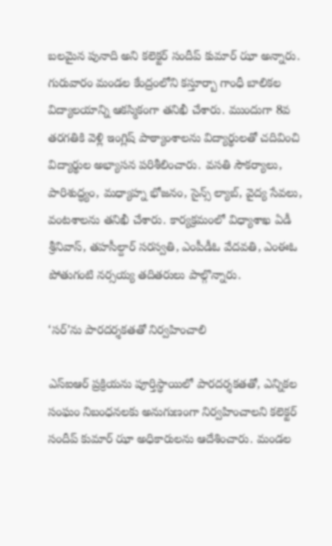బలమైన పునాది అని కలెక్టర్‌ సందీప్‌ కుమార్‌ ఝా అన్నారు. గురువారం మండల కేంద్రంలోని కస్తూర్బా గాంధీ బాలికల విద్యాలయాన్ని ఆకస్మికంగా తనిఖీ చేశారు. ముందుగా 8వ తరగతికి వెళ్లి ఇంగ్లిష్‌ పాఠ్యాంశాలను విద్యార్థులతో చదివించి విద్యార్థుల అభ్యాసన పరిశీలించారు. వసతి సౌకర్యాలు, పారిశుద్ధ్యం, మధ్యాహ్న భోజనం, సైన్స్‌ ల్యాబ్‌, వైద్య సేవలు, వంటశాలను తనిఖీ చేశారు. కార్యక్రమంలో విధ్యాశాఖ ఏడీ శ్రీనివాస్‌, తహసీల్దార్‌ సరస్వతి, ఎంపీడీఓ వేదవతి, ఎంఈఓ పోతుగంటి నర్సయ్య తదితరులు పాల్గొన్నారు.

‘సర్‌’ను పారదర్శకతతో నిర్వహించాలి

ఎస్‌ఐఆర్‌ ప్రక్రియను పూర్తిస్ధాయిలో పారదర్శకతతో, ఎన్నికల సంఘం నిబంధనలకు అనుగుణంగా నిర్వహించాలని కలెక్టర్‌ సందీప్‌ కుమార్‌ ఝా అధికారులను ఆదేశించారు. మండల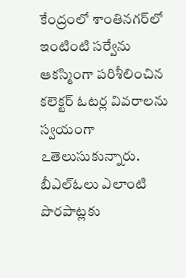కేంద్రంలో శాంతినగర్‌లో ఇంటింటి సర్వేను ఆకస్మింగా పరిశీలించిన కలెక్టర్‌ ఓటర్ల వివరాలను స్వయంగా ఽతెలుసుకున్నారు. బీఎల్‌ఓలు ఎలాంటి పొరపాట్లకు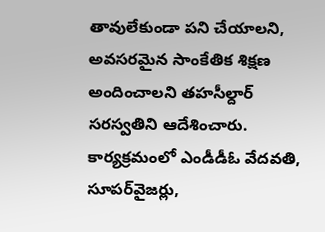తావులేకుండా పని చేయాలని, అవసరమైన సాంకేతిక శిక్షణ అందించాలని తహసీల్దార్‌ సరస్వతిని ఆదేశించారు. కార్యక్రమంలో ఎండీడీఓ వేదవతి, సూపర్‌వైజర్లు,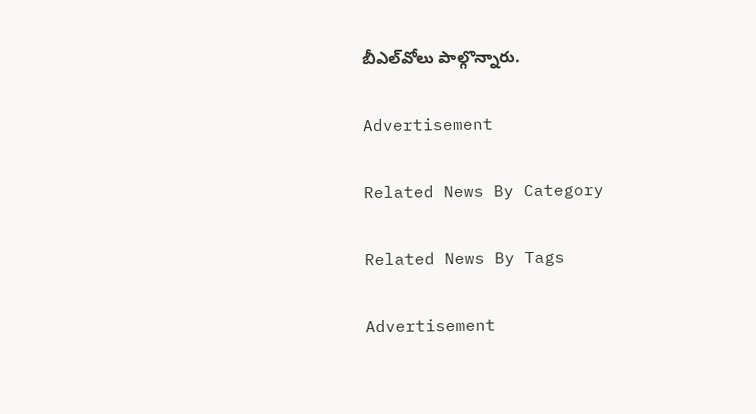బీఎల్‌వోలు పాల్గొన్నారు.

Advertisement

Related News By Category

Related News By Tags

Advertisement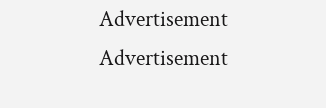Advertisement
Advertisement